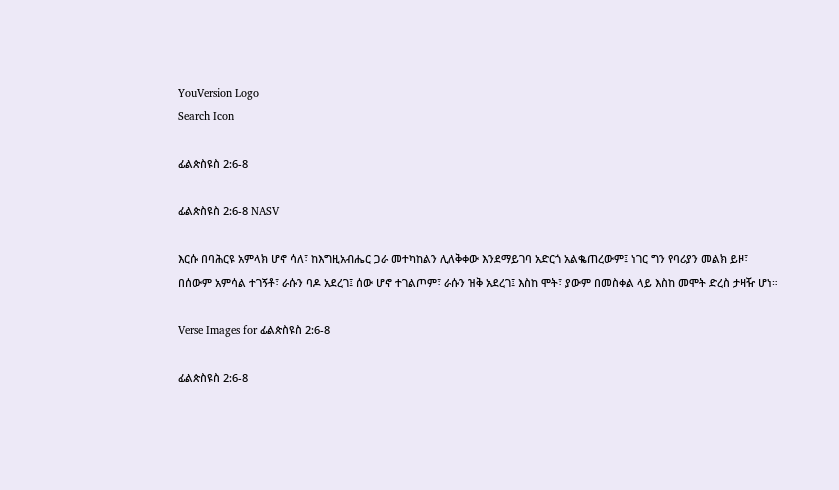YouVersion Logo
Search Icon

ፊልጵስዩስ 2:6-8

ፊልጵስዩስ 2:6-8 NASV

እርሱ በባሕርዩ አምላክ ሆኖ ሳለ፣ ከእግዚአብሔር ጋራ መተካከልን ሊለቅቀው እንደማይገባ አድርጎ አልቈጠረውም፤ ነገር ግን የባሪያን መልክ ይዞ፣ በሰውም አምሳል ተገኝቶ፣ ራሱን ባዶ አደረገ፤ ሰው ሆኖ ተገልጦም፣ ራሱን ዝቅ አደረገ፤ እስከ ሞት፣ ያውም በመስቀል ላይ እስከ መሞት ድረስ ታዛዥ ሆነ።

Verse Images for ፊልጵስዩስ 2:6-8

ፊልጵስዩስ 2:6-8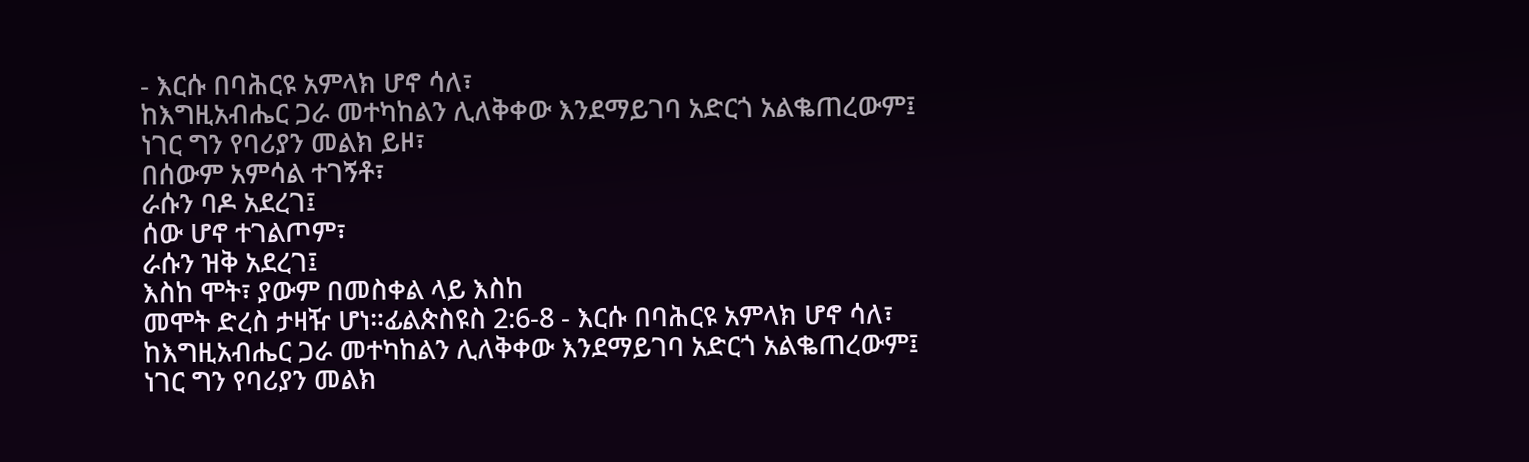- እርሱ በባሕርዩ አምላክ ሆኖ ሳለ፣
ከእግዚአብሔር ጋራ መተካከልን ሊለቅቀው እንደማይገባ አድርጎ አልቈጠረውም፤
ነገር ግን የባሪያን መልክ ይዞ፣
በሰውም አምሳል ተገኝቶ፣
ራሱን ባዶ አደረገ፤
ሰው ሆኖ ተገልጦም፣
ራሱን ዝቅ አደረገ፤
እስከ ሞት፣ ያውም በመስቀል ላይ እስከ
መሞት ድረስ ታዛዥ ሆነ።ፊልጵስዩስ 2:6-8 - እርሱ በባሕርዩ አምላክ ሆኖ ሳለ፣
ከእግዚአብሔር ጋራ መተካከልን ሊለቅቀው እንደማይገባ አድርጎ አልቈጠረውም፤
ነገር ግን የባሪያን መልክ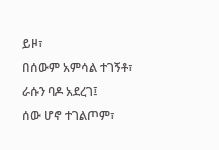ይዞ፣
በሰውም አምሳል ተገኝቶ፣
ራሱን ባዶ አደረገ፤
ሰው ሆኖ ተገልጦም፣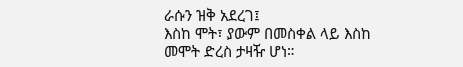ራሱን ዝቅ አደረገ፤
እስከ ሞት፣ ያውም በመስቀል ላይ እስከ
መሞት ድረስ ታዛዥ ሆነ።